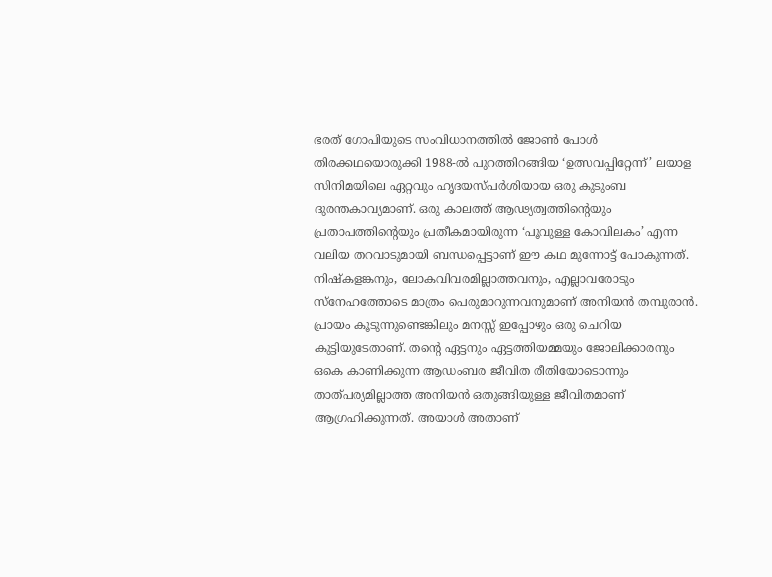ഭരത് ഗോപിയുടെ സംവിധാനത്തിൽ ജോൺ പോൾ തിരക്കഥയൊരുക്കി 1988-ൽ പുറത്തിറങ്ങിയ ‘ഉത്സവപ്പിറ്റേന്ന്’ ലയാള സിനിമയിലെ ഏറ്റവും ഹൃദയസ്പർശിയായ ഒരു കുടുംബ ദുരന്തകാവ്യമാണ്. ഒരു കാലത്ത് ആഢ്യത്വത്തിന്റെയും പ്രതാപത്തിന്റെയും പ്രതീകമായിരുന്ന ‘പൂവുള്ള കോവിലകം’ എന്ന വലിയ തറവാടുമായി ബന്ധപ്പെട്ടാണ് ഈ കഥ മുന്നോട്ട് പോകുന്നത്.
നിഷ്കളങ്കനും, ലോകവിവരമില്ലാത്തവനും, എല്ലാവരോടും സ്നേഹത്തോടെ മാത്രം പെരുമാറുന്നവനുമാണ് അനിയൻ തമ്പുരാൻ. പ്രായം കൂടുന്നുണ്ടെങ്കിലും മനസ്സ് ഇപ്പോഴും ഒരു ചെറിയ കുട്ടിയുടേതാണ്. തന്റെ ഏട്ടനും ഏട്ടത്തിയമ്മയും ജോലിക്കാരനും ഒകെ കാണിക്കുന്ന ആഡംബര ജീവിത രീതിയോടൊന്നും താത്പര്യമില്ലാത്ത അനിയൻ ഒതുങ്ങിയുള്ള ജീവിതമാണ് ആഗ്രഹിക്കുന്നത്. അയാൾ അതാണ്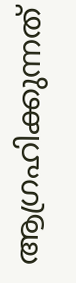ആഗ്രഹിക്കുന്നത്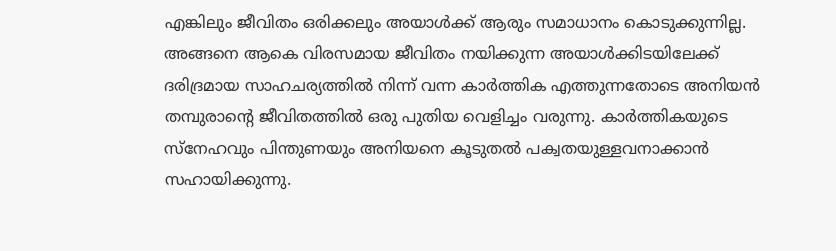എങ്കിലും ജീവിതം ഒരിക്കലും അയാൾക്ക് ആരും സമാധാനം കൊടുക്കുന്നില്ല.
അങ്ങനെ ആകെ വിരസമായ ജീവിതം നയിക്കുന്ന അയാൾക്കിടയിലേക്ക് ദരിദ്രമായ സാഹചര്യത്തിൽ നിന്ന് വന്ന കാർത്തിക എത്തുന്നതോടെ അനിയൻ തമ്പുരാന്റെ ജീവിതത്തിൽ ഒരു പുതിയ വെളിച്ചം വരുന്നു. കാർത്തികയുടെ സ്നേഹവും പിന്തുണയും അനിയനെ കൂടുതൽ പക്വതയുള്ളവനാക്കാൻ സഹായിക്കുന്നു.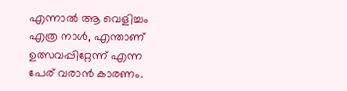എന്നാൽ ആ വെളിച്ചം എത്ര നാൾ, എന്താണ് ഉത്സവപ്പിറ്റേന്ന് എന്ന പേര് വരാൻ കാരണം.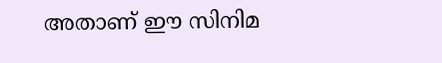അതാണ് ഈ സിനിമ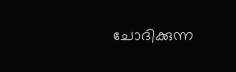ചോദിക്കുന്ന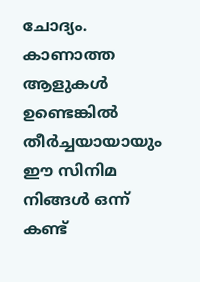ചോദ്യം.
കാണാത്ത ആളുകൾ ഉണ്ടെങ്കിൽ തീർച്ചയായായും ഈ സിനിമ നിങ്ങൾ ഒന്ന് കണ്ട്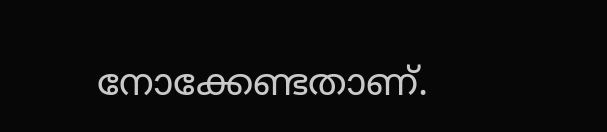നോക്കേണ്ടതാണ്.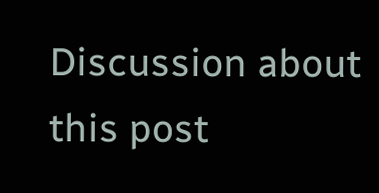Discussion about this post